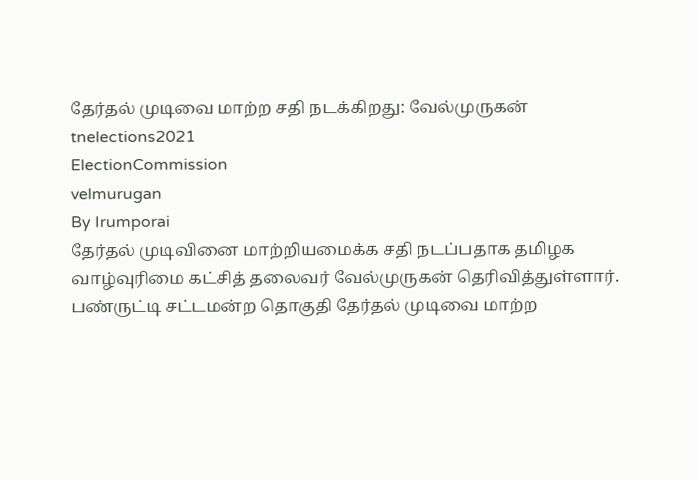தேர்தல் முடிவை மாற்ற சதி நடக்கிறது: வேல்முருகன்
tnelections2021
ElectionCommission
velmurugan
By Irumporai
தேர்தல் முடிவினை மாற்றியமைக்க சதி நடப்பதாக தமிழக வாழ்வுரிமை கட்சித் தலைவர் வேல்முருகன் தெரிவித்துள்ளார். பண்ருட்டி சட்டமன்ற தொகுதி தேர்தல் முடிவை மாற்ற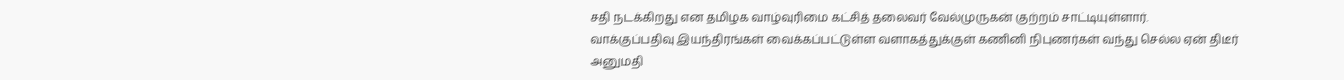சதி நடக்கிறது என தமிழக வாழ்வுரிமை கட்சித் தலைவர் வேல்முருகன் குற்றம் சாட்டியுள்ளார்.
வாக்குப்பதிவு இயந்திரங்கள் வைக்கப்பட்டுள்ள வளாகத்துக்குள் கணினி நிபுணர்கள் வந்து செல்ல ஏன் திடீர் அனுமதி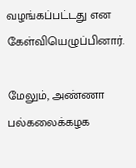வழங்கப்பட்டது என கேள்வியெழுப்பினார்.

மேலும், அண்ணா பல்கலைக்கழக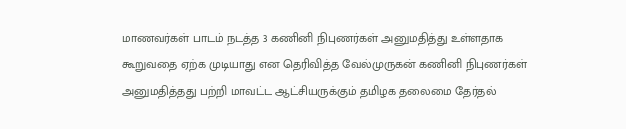மாணவர்கள் பாடம் நடத்த 3 கணினி நிபுணர்கள் அனுமதித்து உள்ளதாக கூறுவதை ஏற்க முடியாது என தெரிவித்த வேல்முருகன் கணினி நிபுணர்கள் அனுமதித்தது பற்றி மாவட்ட ஆட்சியருக்கும் தமிழக தலைமை தேர்தல்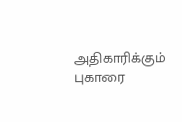அதிகாரிக்கும் புகாரை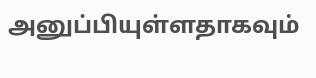அனுப்பியுள்ளதாகவும்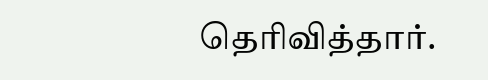தெரிவித்தார்.